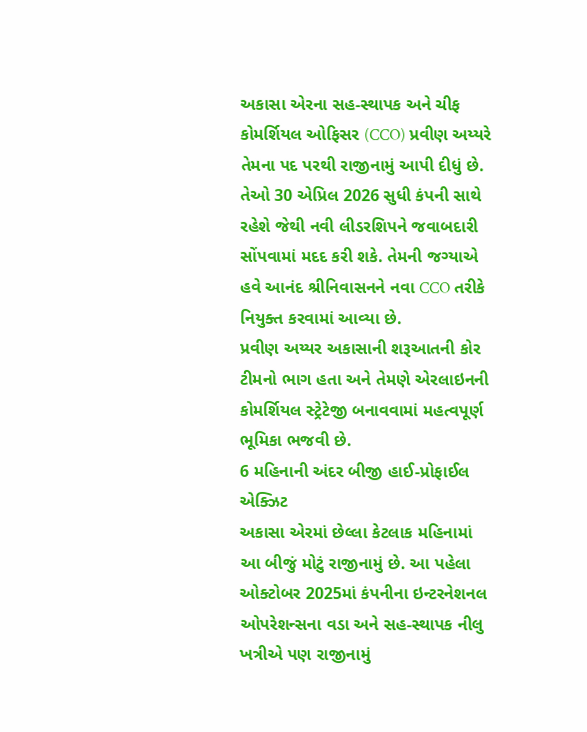અકાસા એરના સહ-સ્થાપક અને ચીફ કોમર્શિયલ ઓફિસર (CCO) પ્રવીણ અય્યરે તેમના પદ પરથી રાજીનામું આપી દીધું છે. તેઓ 30 એપ્રિલ 2026 સુધી કંપની સાથે રહેશે જેથી નવી લીડરશિપને જવાબદારી સોંપવામાં મદદ કરી શકે. તેમની જગ્યાએ હવે આનંદ શ્રીનિવાસનને નવા CCO તરીકે નિયુક્ત કરવામાં આવ્યા છે.
પ્રવીણ અય્યર અકાસાની શરૂઆતની કોર ટીમનો ભાગ હતા અને તેમણે એરલાઇનની કોમર્શિયલ સ્ટ્રેટેજી બનાવવામાં મહત્વપૂર્ણ ભૂમિકા ભજવી છે.
6 મહિનાની અંદર બીજી હાઈ-પ્રોફાઈલ એક્ઝિટ
અકાસા એરમાં છેલ્લા કેટલાક મહિનામાં આ બીજું મોટું રાજીનામું છે. આ પહેલા ઓક્ટોબર 2025માં કંપનીના ઇન્ટરનેશનલ ઓપરેશન્સના વડા અને સહ-સ્થાપક નીલુ ખત્રીએ પણ રાજીનામું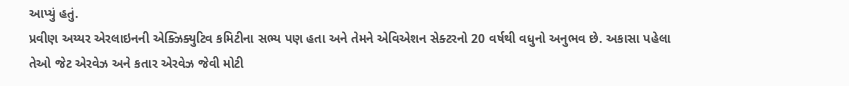આપ્યું હતું.
પ્રવીણ અય્યર એરલાઇનની એક્ઝિક્યુટિવ કમિટીના સભ્ય પણ હતા અને તેમને એવિએશન સેક્ટરનો 20 વર્ષથી વધુનો અનુભવ છે. અકાસા પહેલા તેઓ જેટ એરવેઝ અને કતાર એરવેઝ જેવી મોટી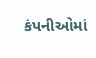કંપનીઓમાં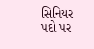સિનિયર પદો પર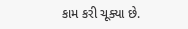કામ કરી ચૂક્યા છે.